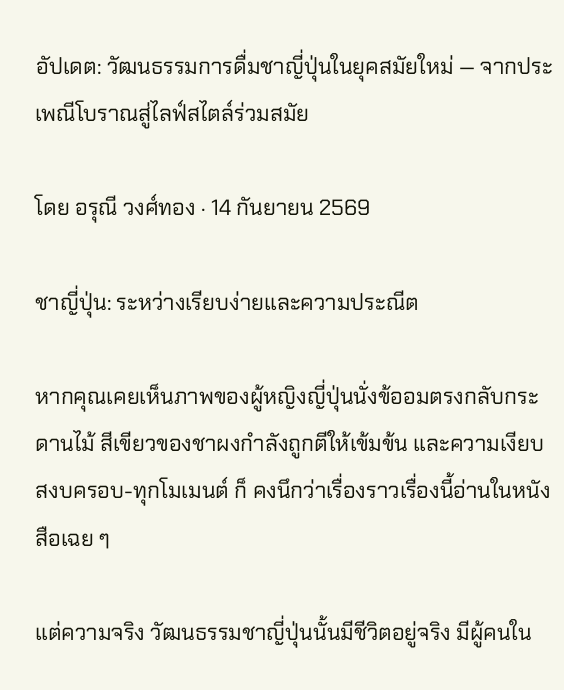อัปเดต: วัฒนธรรมการดื่มชาญี่ปุ่นในยุคสมัยใหม่ — จากประเพณีโบราณสู่ไลฟ์สไตล์ร่วมสมัย

โดย อรุณี วงศ์ทอง · 14 กันยายน 2569

ชาญี่ปุ่น: ระหว่างเรียบง่ายและความประณีต

หากคุณเคยเห็นภาพของผู้หญิงญี่ปุ่นนั่งข้ออมตรงกลับกระดานไม้ สีเขียวของชาผงกำลังถูกตีให้เข้มข้น และความเงียบสงบครอบ-ทุกโมเมนต์ ก็ คงนึกว่าเรื่องราวเรื่องนี้อ่านในหนังสือเฉย ๆ

แต่ความจริง วัฒนธรรมชาญี่ปุ่นนั้นมีชีวิตอยู่จริง มีผู้คนใน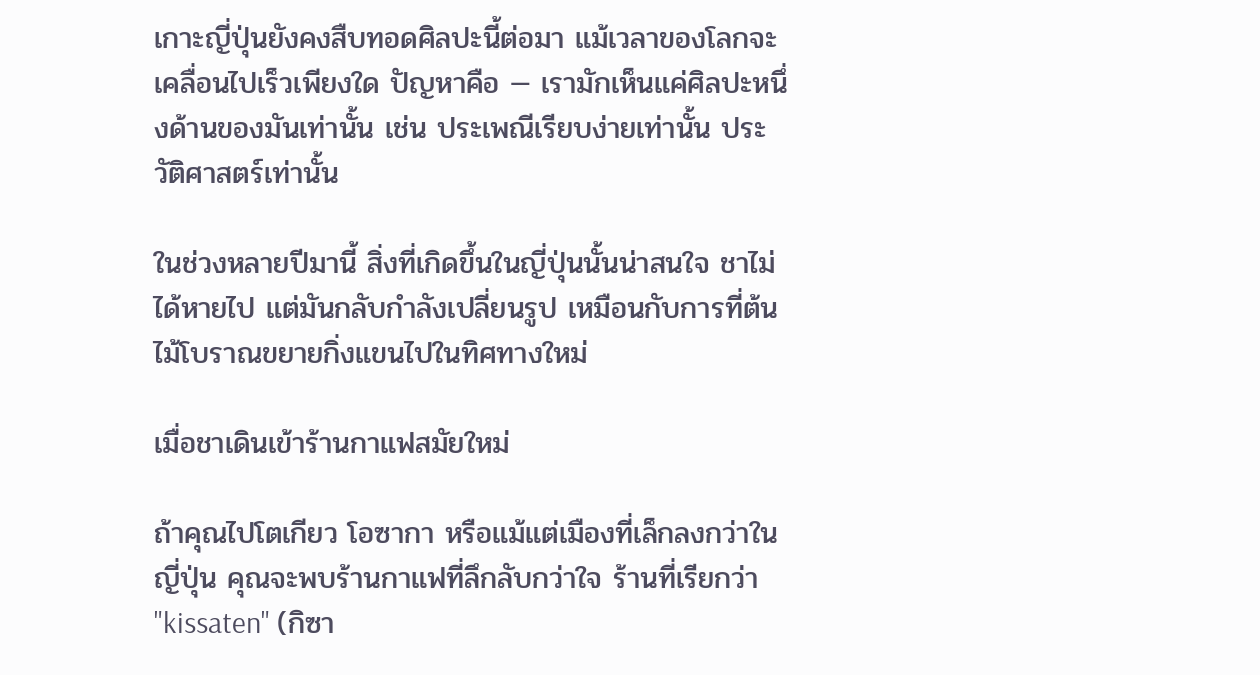เกาะญี่ปุ่นยังคงสืบทอดศิลปะนี้ต่อมา แม้เวลาของโลกจะเคลื่อนไปเร็วเพียงใด ปัญหาคือ — เรามักเห็นแค่ศิลปะหนึ่งด้านของมันเท่านั้น เช่น ประเพณีเรียบง่ายเท่านั้น ประวัติศาสตร์เท่านั้น

ในช่วงหลายปีมานี้ สิ่งที่เกิดขึ้นในญี่ปุ่นนั้นน่าสนใจ ชาไม่ได้หายไป แต่มันกลับกำลังเปลี่ยนรูป เหมือนกับการที่ต้นไม้โบราณขยายกิ่งแขนไปในทิศทางใหม่

เมื่อชาเดินเข้าร้านกาแฟสมัยใหม่

ถ้าคุณไปโตเกียว โอซากา หรือแม้แต่เมืองที่เล็กลงกว่าในญี่ปุ่น คุณจะพบร้านกาแฟที่ลึกลับกว่าใจ ร้านที่เรียกว่า "kissaten" (กิซา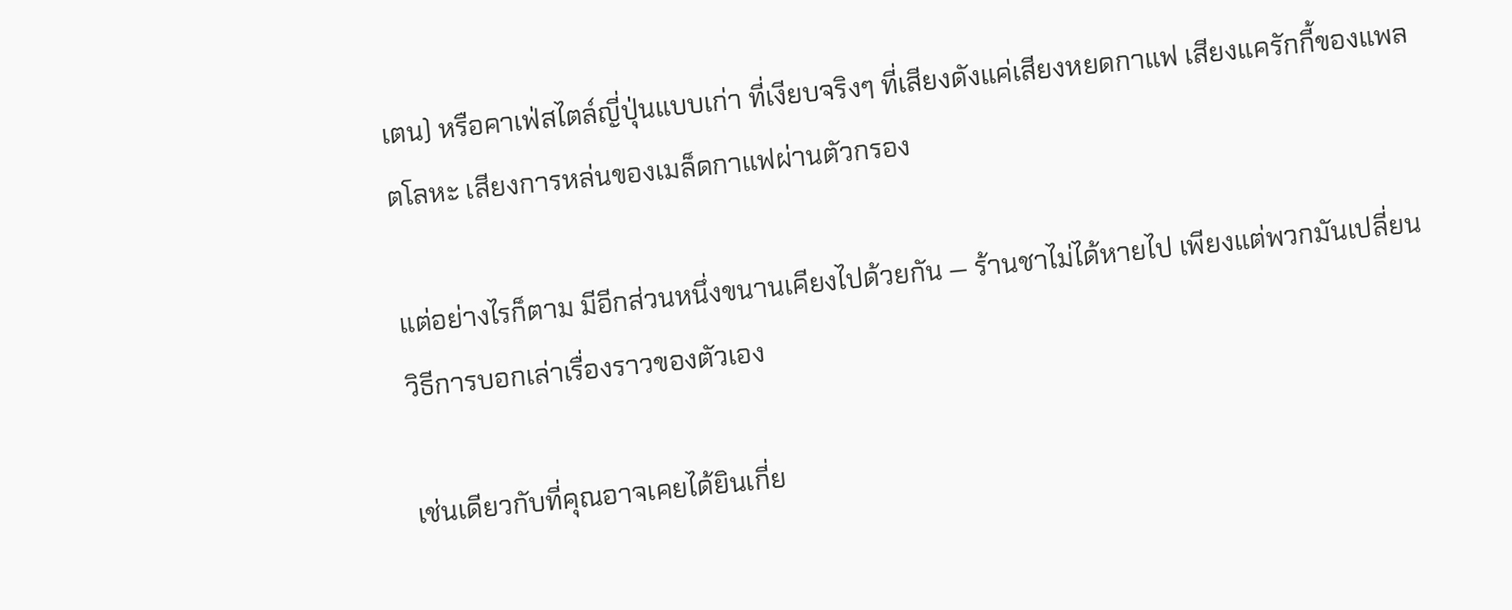เตน) หรือคาเฟ่สไตล์ญี่ปุ่นแบบเก่า ที่เงียบจริงๆ ที่เสียงดังแค่เสียงหยดกาแฟ เสียงแครักกี้ของแพลตโลหะ เสียงการหล่นของเมล็ดกาแฟผ่านตัวกรอง

แต่อย่างไรก็ตาม มีอีกส่วนหนึ่งขนานเคียงไปด้วยกัน — ร้านชาไม่ได้หายไป เพียงแต่พวกมันเปลี่ยนวิธีการบอกเล่าเรื่องราวของตัวเอง

เช่นเดียวกับที่คุณอาจเคยได้ยินเกี่ย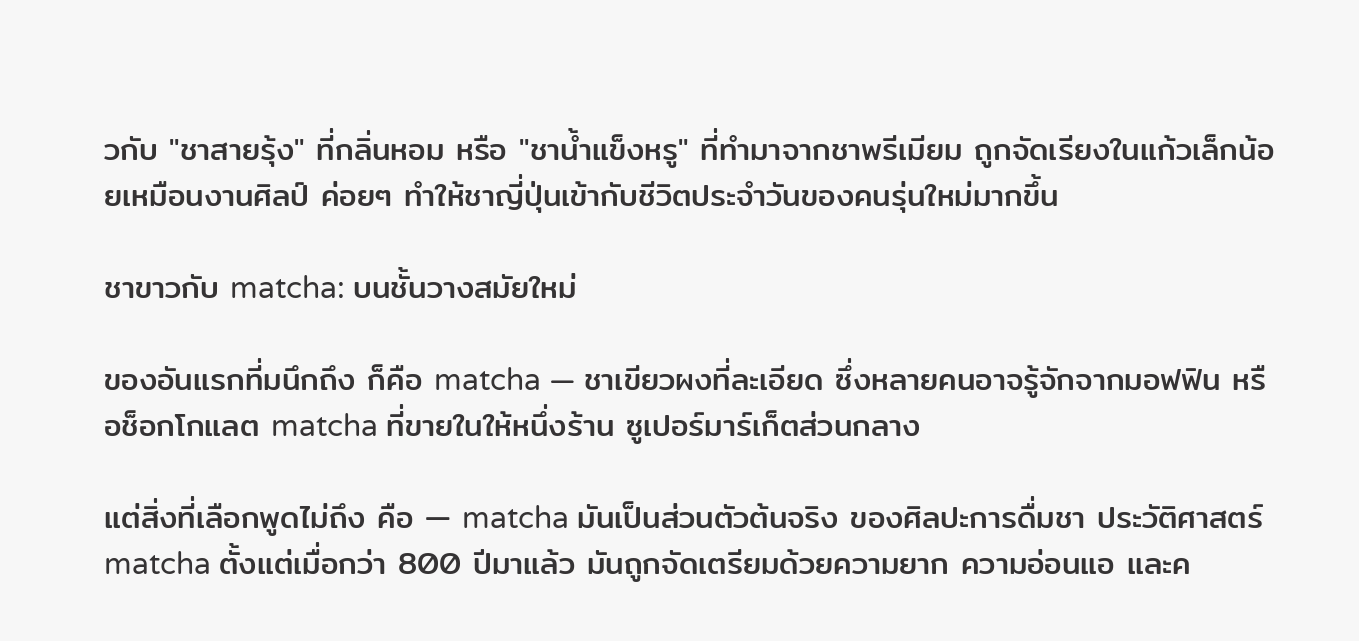วกับ "ชาสายรุ้ง" ที่กลิ่นหอม หรือ "ชาน้ำแข็งหรู" ที่ทำมาจากชาพรีเมียม ถูกจัดเรียงในแก้วเล็กน้อยเหมือนงานศิลป์ ค่อยๆ ทำให้ชาญี่ปุ่นเข้ากับชีวิตประจำวันของคนรุ่นใหม่มากขึ้น

ชาขาวกับ matcha: บนชั้นวางสมัยใหม่

ของอันแรกที่มนึกถึง ก็คือ matcha — ชาเขียวผงที่ละเอียด ซึ่งหลายคนอาจรู้จักจากมอฟฟิน หรือช็อกโกแลต matcha ที่ขายในให้หนึ่งร้าน ซูเปอร์มาร์เก็ตส่วนกลาง

แต่สิ่งที่เลือกพูดไม่ถึง คือ — matcha มันเป็นส่วนตัวต้นจริง ของศิลปะการดื่มชา ประวัติศาสตร์ matcha ตั้งแต่เมื่อกว่า 800 ปีมาแล้ว มันถูกจัดเตรียมด้วยความยาก ความอ่อนแอ และค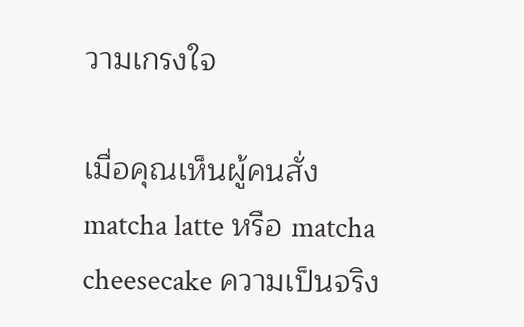วามเกรงใจ

เมื่อคุณเห็นผู้คนสั่ง matcha latte หรือ matcha cheesecake ความเป็นจริง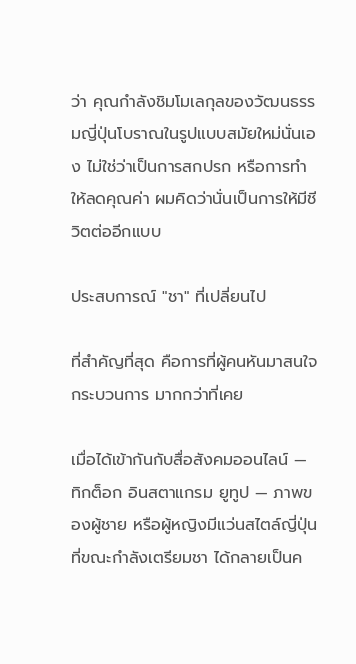ว่า คุณกำลังชิมโมเลกุลของวัฒนธรรมญี่ปุ่นโบราณในรูปแบบสมัยใหม่นั่นเอง ไม่ใช่ว่าเป็นการสกปรก หรือการทำให้ลดคุณค่า ผมคิดว่านั่นเป็นการให้มีชีวิตต่ออีกแบบ

ประสบการณ์ "ชา" ที่เปลี่ยนไป

ที่สำคัญที่สุด คือการที่ผู้คนหันมาสนใจ กระบวนการ มากกว่าที่เคย

เมื่อได้เข้ากันกับสื่อสังคมออนไลน์ — ทิกต็อก อินสตาแกรม ยูทูป — ภาพของผู้ชาย หรือผู้หญิงมีแว่นสไตล์ญี่ปุ่นที่ขณะกำลังเตรียมชา ได้กลายเป็นค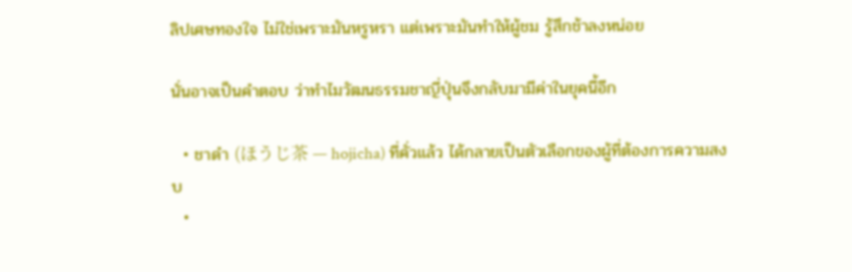ลิปเศษทองใจ ไม่ใช่เพราะมันหรูหรา แต่เพราะมันทำให้ผู้ชม รู้สึกช้าลงหน่อย

นั่นอาจเป็นคำตอบ ว่าทำไมวัฒนธรรมชาญี่ปุ่นจึงกลับมามีค่าในยุคนี้อีก

  • ชาดำ (ほうじ茶 — hojicha) ที่คั่วแล้ว ได้กลายเป็นตัวเลือกของผู้ที่ต้องการความสงบ
  •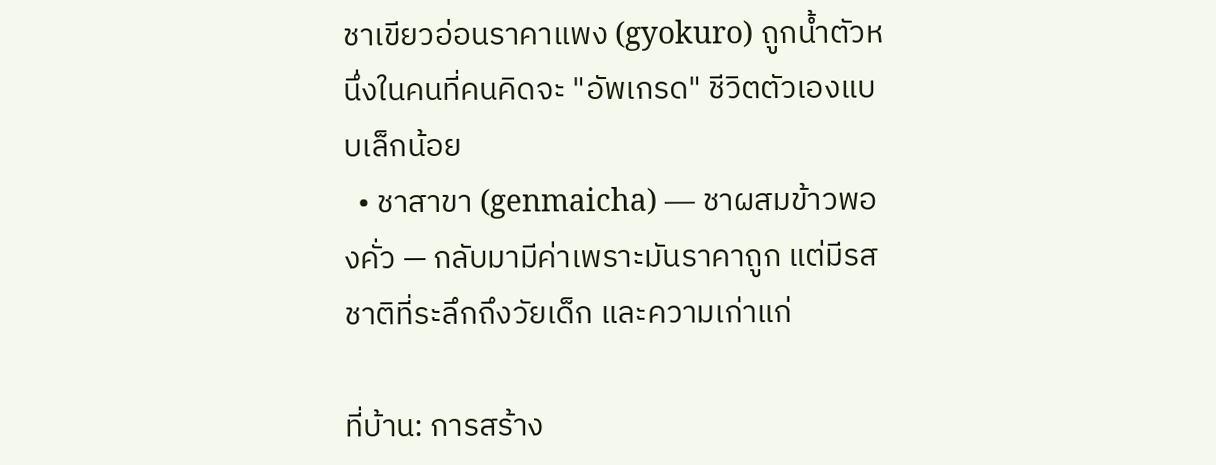ชาเขียวอ่อนราคาแพง (gyokuro) ถูกน้ำตัวหนึ่งในคนที่คนคิดจะ "อัพเกรด" ชีวิตตัวเองแบบเล็กน้อย
  • ชาสาขา (genmaicha) — ชาผสมข้าวพองคั่ว — กลับมามีค่าเพราะมันราคาถูก แต่มีรสชาติที่ระลึกถึงวัยเด็ก และความเก่าแก่

ที่บ้าน: การสร้าง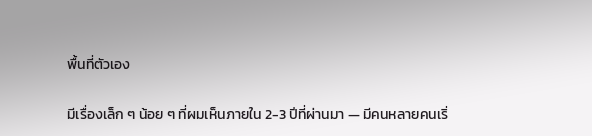พื้นที่ตัวเอง

มีเรื่องเล็ก ๆ น้อย ๆ ที่ผมเห็นภายใน 2-3 ปีที่ผ่านมา — มีคนหลายคนเริ่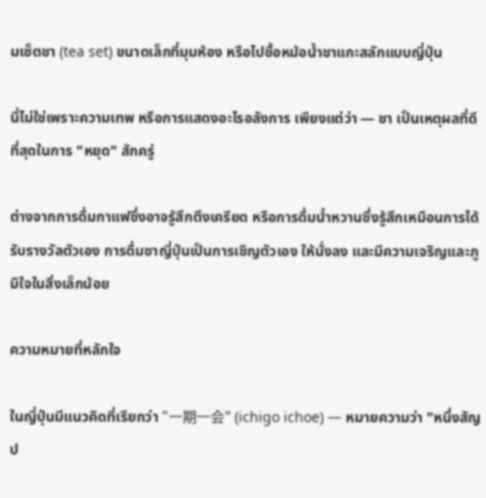มเซ็ตชา (tea set) ขนาดเล็กที่มุมห้อง หรือไปซื้อหม้อน้ำชาแกะสลักแบบญี่ปุ่น

นี่ไม่ใช่เพราะความเทพ หรือการแสดงอะไรอลังการ เพียงแต่ว่า — ชา เป็นเหตุผลที่ดีที่สุดในการ "หยุด" สักครู่

ต่างจากการดื่มกาแฟซึ่งอาจรู้สึกตึงเครียด หรือการดื่มน้ำหวานซึ่งรู้สึกเหมือนการได้รับรางวัลตัวเอง การดื่มชาญี่ปุ่นเป็นการเชิญตัวเอง ให้นั่งลง และมีความเจริญและภูมิใจในสิ่งเล็กน้อย

ความหมายที่หลักใจ

ในญี่ปุ่นมีแนวคิดที่เรียกว่า "一期一会" (ichigo ichoe) — หมายความว่า "หนึ่งสัญป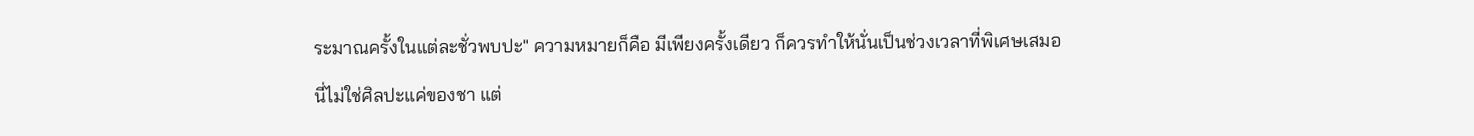ระมาณครั้งในแต่ละชั่วพบปะ" ความหมายก็คือ มีเพียงครั้งเดียว ก็ควรทำให้นั่นเป็นช่วงเวลาที่พิเศษเสมอ

นี่ไม่ใช่ศิลปะแค่ของชา แต่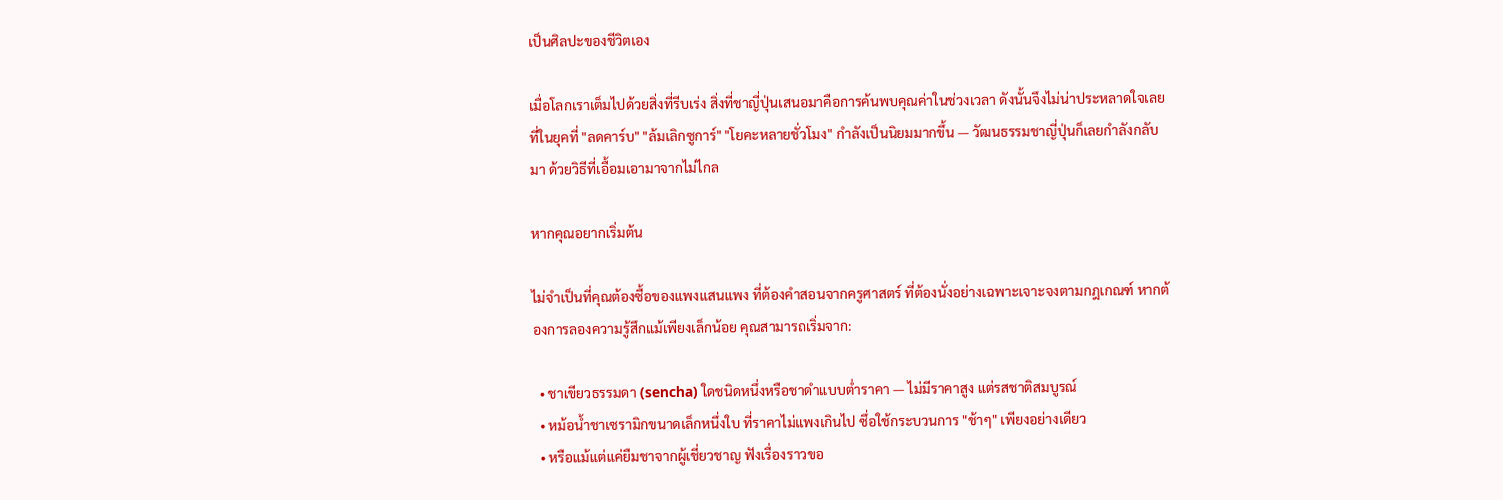เป็นศิลปะของชีวิตเอง

เมื่อโลกเราเต็มไปด้วยสิ่งที่รีบเร่ง สิ่งที่ชาญี่ปุ่นเสนอมาคือการค้นพบคุณค่าในช่วงเวลา ดังนั้นจึงไม่น่าประหลาดใจเลย ที่ในยุคที่ "ลดคาร์บ" "ล้มเลิกซูการ์" "โยคะหลายชั่วโมง" กำลังเป็นนิยมมากขึ้น — วัฒนธรรมชาญี่ปุ่นก็เลยกำลังกลับมา ด้วยวิธีที่เอื้อมเอามาจากไม่ไกล

หากคุณอยากเริ่มต้น

ไม่จำเป็นที่คุณต้องซื้อของแพงแสนแพง ที่ต้องคำสอนจากครูศาสตร์ ที่ต้องนั่งอย่างเฉพาะเจาะจงตามกฎเกณฑ์ หากต้องการลองความรู้สึกแม้เพียงเล็กน้อย คุณสามารถเริ่มจาก:

  • ชาเขียวธรรมดา (sencha) ใดชนิดหนึ่งหรือชาดำแบบต่ำราคา — ไม่มีราคาสูง แต่รสชาติสมบูรณ์
  • หม้อน้ำชาเซรามิกขนาดเล็กหนึ่งใบ ที่ราคาไม่แพงเกินไป ซึ่อใช้กระบวนการ "ช้าๆ" เพียงอย่างเดียว
  • หรือแม้แต่แค่ยืมชาจากผู้เชี่ยวชาญ ฟังเรื่องราวขอ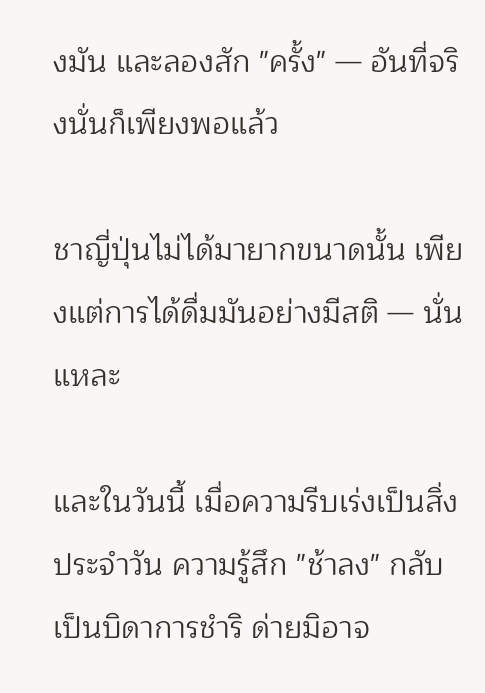งมัน และลองสัก "ครั้ง" — อันที่จริงนั่นก็เพียงพอแล้ว

ชาญี่ปุ่นไม่ได้มายากขนาดนั้น เพียงแต่การได้ดื่มมันอย่างมีสติ — นั่นแหละ

และในวันนี้ เมื่อความรีบเร่งเป็นสิ่งประจำวัน ความรู้สึก "ช้าลง" กลับเป็นบิดาการชำริ ด่ายมิอาจ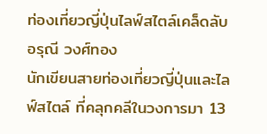ท่องเที่ยวญี่ปุ่นไลฟ์สไตล์เคล็ดลับ
อรุณี วงศ์ทอง
นักเขียนสายท่องเที่ยวญี่ปุ่นและไลฟ์สไตล์ ที่คลุกคลีในวงการมา 13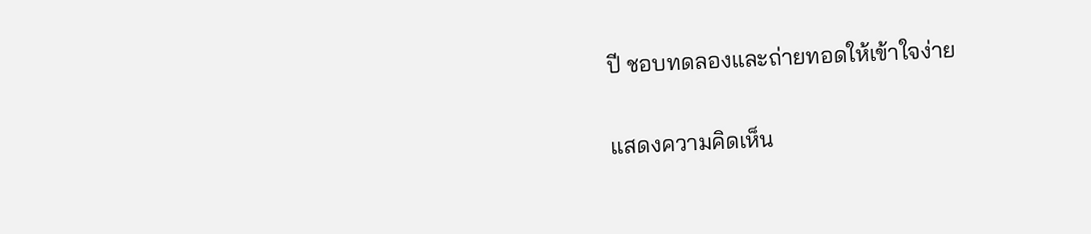ปี ชอบทดลองและถ่ายทอดให้เข้าใจง่าย

แสดงความคิดเห็น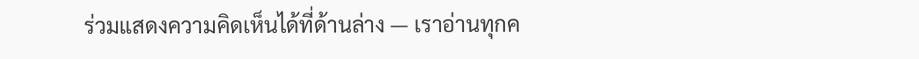ร่วมแสดงความคิดเห็นได้ที่ด้านล่าง — เราอ่านทุกค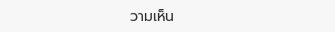วามเห็น